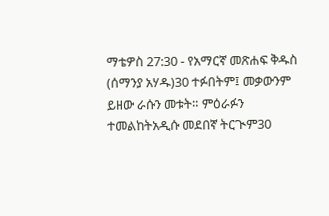ማቴዎስ 27:30 - የአማርኛ መጽሐፍ ቅዱስ (ሰማንያ አሃዱ)30 ተፉበትም፤ መቃውንም ይዘው ራሱን መቱት። ምዕራፉን ተመልከትአዲሱ መደበኛ ትርጒም30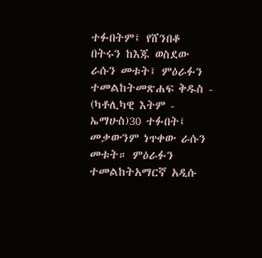ተፉበትም፤ የሸንበቆ በትሩን ከእጁ ወስደው ራሱን መቱት፤ ምዕራፉን ተመልከትመጽሐፍ ቅዱስ - (ካቶሊካዊ እትም - ኤማሁስ)30 ተፉበት፤ መቃውንም ነጥቀው ራሱን መቱት። ምዕራፉን ተመልከትአማርኛ አዲሱ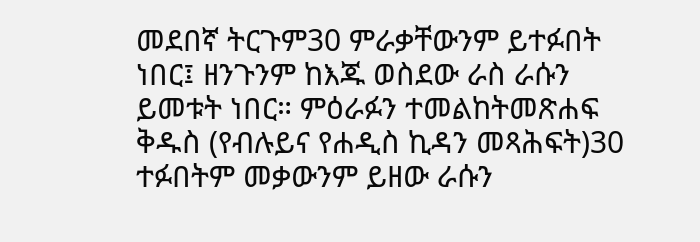መደበኛ ትርጉም30 ምራቃቸውንም ይተፉበት ነበር፤ ዘንጉንም ከእጁ ወስደው ራስ ራሱን ይመቱት ነበር። ምዕራፉን ተመልከትመጽሐፍ ቅዱስ (የብሉይና የሐዲስ ኪዳን መጻሕፍት)30 ተፉበትም መቃውንም ይዘው ራሱን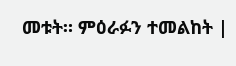መቱት። ምዕራፉን ተመልከት |